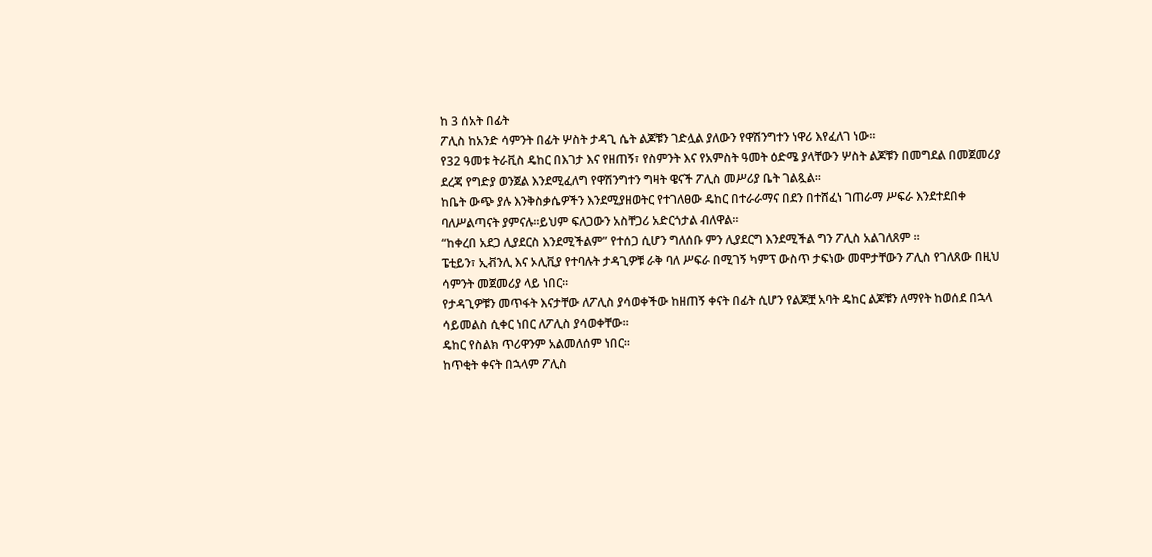ከ 3 ሰአት በፊት
ፖሊስ ከአንድ ሳምንት በፊት ሦስት ታዳጊ ሴት ልጆቹን ገድሏል ያለውን የዋሽንግተን ነዋሪ እየፈለገ ነው።
የ32 ዓመቱ ትራቪስ ዴከር በእገታ እና የዘጠኝ፣ የስምንት እና የአምስት ዓመት ዕድሜ ያላቸውን ሦስት ልጆቹን በመግደል በመጀመሪያ ደረጃ የግድያ ወንጀል እንደሚፈለግ የዋሽንግተን ግዛት ዌናች ፖሊስ መሥሪያ ቤት ገልጿል።
ከቤት ውጭ ያሉ እንቅስቃሴዎችን እንደሚያዘወትር የተገለፀው ዴከር በተራራማና በደን በተሸፈነ ገጠራማ ሥፍራ እንደተደበቀ ባለሥልጣናት ያምናሉ።ይህም ፍለጋውን አስቸጋሪ አድርጎታል ብለዋል።
“ከቀረበ አደጋ ሊያደርስ እንደሚችልም” የተሰጋ ሲሆን ግለሰቡ ምን ሊያደርግ እንደሚችል ግን ፖሊስ አልገለጸም ።
ፔቲይን፣ ኢቭንሊ እና ኦሊቪያ የተባሉት ታዳጊዎቹ ራቅ ባለ ሥፍራ በሚገኝ ካምፕ ውስጥ ታፍነው መሞታቸውን ፖሊስ የገለጸው በዚህ ሳምንት መጀመሪያ ላይ ነበር።
የታዳጊዎቹን መጥፋት እናታቸው ለፖሊስ ያሳወቀችው ከዘጠኝ ቀናት በፊት ሲሆን የልጆቿ አባት ዴከር ልጆቹን ለማየት ከወሰደ በኋላ ሳይመልስ ሲቀር ነበር ለፖሊስ ያሳወቀቸው።
ዴከር የስልክ ጥሪዋንም አልመለሰም ነበር።
ከጥቂት ቀናት በኋላም ፖሊስ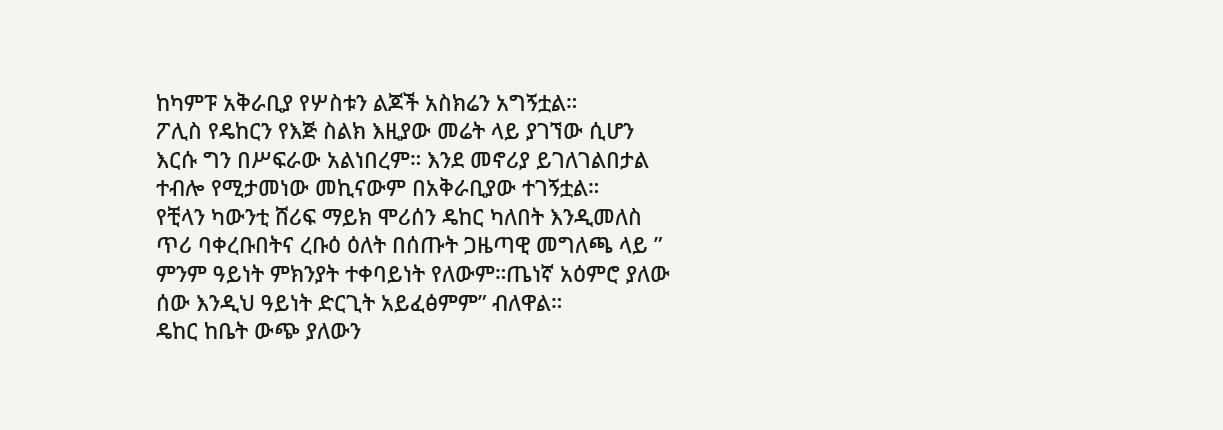ከካምፑ አቅራቢያ የሦስቱን ልጆች አስክሬን አግኝቷል።
ፖሊስ የዴከርን የእጅ ስልክ እዚያው መሬት ላይ ያገኘው ሲሆን እርሱ ግን በሥፍራው አልነበረም። እንደ መኖሪያ ይገለገልበታል ተብሎ የሚታመነው መኪናውም በአቅራቢያው ተገኝቷል።
የቺላን ካውንቲ ሸሪፍ ማይክ ሞሪሰን ዴከር ካለበት እንዲመለስ ጥሪ ባቀረቡበትና ረቡዕ ዕለት በሰጡት ጋዜጣዊ መግለጫ ላይ ” ምንም ዓይነት ምክንያት ተቀባይነት የለውም።ጤነኛ አዕምሮ ያለው ሰው እንዲህ ዓይነት ድርጊት አይፈፅምም” ብለዋል።
ዴከር ከቤት ውጭ ያለውን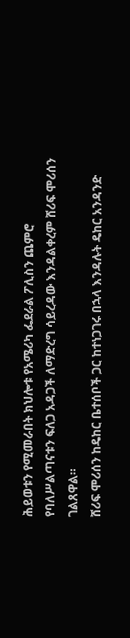ሕይወቱን የሚመራበት ክህሎቱ የአሜሪካ ፌደራል ፖሊስን ጨምሮ የባለሥልጣናቱን ፍለጋ አዳጋች ለማድረግ ሳይረዳው እንዳልቀረም ሸሪፍ ሞሪሰን ገልጸዋል።
ሸሪፍ ሞሪሰን ከዴከር ቤተሰቦች ጋር ከተነጋገሩ በኋላ እንዳሉት ዴከር አንዳንድ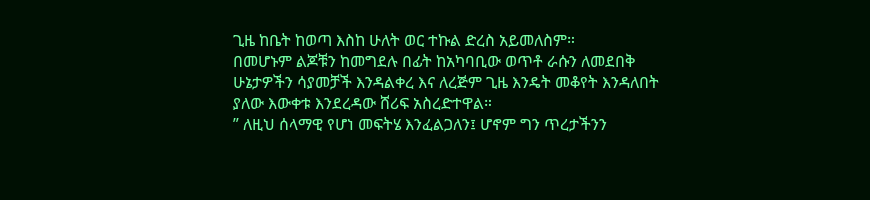ጊዜ ከቤት ከወጣ እስከ ሁለት ወር ተኩል ድረስ አይመለስም።
በመሆኑም ልጆቹን ከመግደሉ በፊት ከአካባቢው ወጥቶ ራሱን ለመደበቅ ሁኔታዎችን ሳያመቻች እንዳልቀረ እና ለረጅም ጊዜ እንዴት መቆየት እንዳለበት ያለው እውቀቱ እንደረዳው ሸሪፍ አስረድተዋል።
” ለዚህ ሰላማዊ የሆነ መፍትሄ እንፈልጋለን፤ ሆኖም ግን ጥረታችንን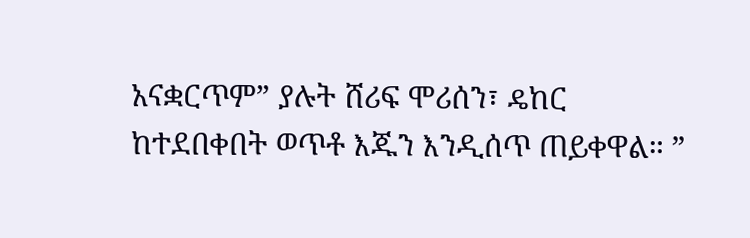አናቋርጥም” ያሉት ሸሪፍ ሞሪሰን፣ ዴከር ከተደበቀበት ወጥቶ እጁን እንዲሰጥ ጠይቀዋል። ”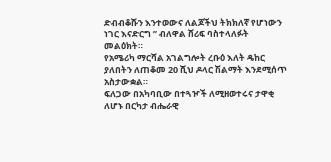ድብብቆሹን እንተወውና ለልጆችህ ትክክለኛ የሆነውን ነገር እናድርግ ” ብለዋል ሸሪፍ ባስተላለፉት መልዕክት።
የአሜሪካ ማርሻል አገልግሎት ረቡዕ እለት ዴከር ያለበትን ለጠቆመ 20 ሺህ ዶላር ሽልማት እንደሚሰጥ አስታውቋል።
ፍለጋው በአካባቢው በተጓዦች ለሚዘወተሩና ታዋቂ ለሆኑ በርካታ ብሔራዊ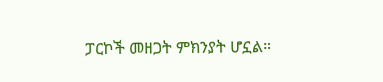ፓርኮች መዘጋት ምክንያት ሆኗል።